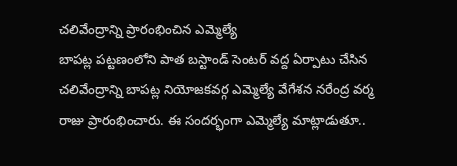చలివేంద్రాన్ని ప్రారంభించిన ఎమ్మెల్యే
బాపట్ల పట్టణంలోని పాత బస్టాండ్ సెంటర్ వద్ద ఏర్పాటు చేసిన చలివేంద్రాన్ని బాపట్ల నియోజకవర్గ ఎమ్మెల్యే వేగేశన నరేంద్ర వర్మ రాజు ప్రారంభించారు. ఈ సందర్భంగా ఎమ్మెల్యే మాట్లాడుతూ..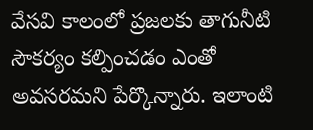వేసవి కాలంలో ప్రజలకు తాగునీటి సౌకర్యం కల్పించడం ఎంతో అవసరమని పేర్కొన్నారు. ఇలాంటి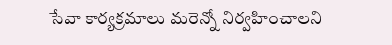సేవా కార్యక్రమాలు మరెన్నో నిర్వహించాలని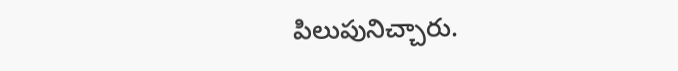పిలుపునిచ్చారు.